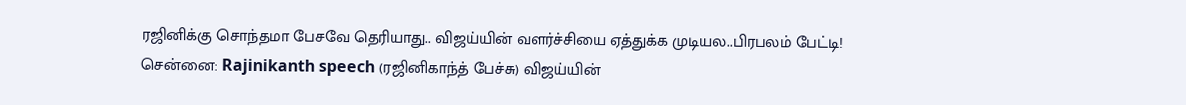ரஜினிக்கு சொந்தமா பேசவே தெரியாது.. விஜய்யின் வளர்ச்சியை ஏத்துக்க முடியல..பிரபலம் பேட்டி!
சென்னை: Rajinikanth speech (ரஜினிகாந்த் பேச்சு) விஜய்யின்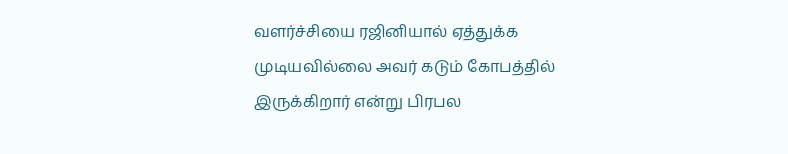வளர்ச்சியை ரஜினியால் ஏத்துக்க முடியவில்லை அவர் கடும் கோபத்தில் இருக்கிறார் என்று பிரபல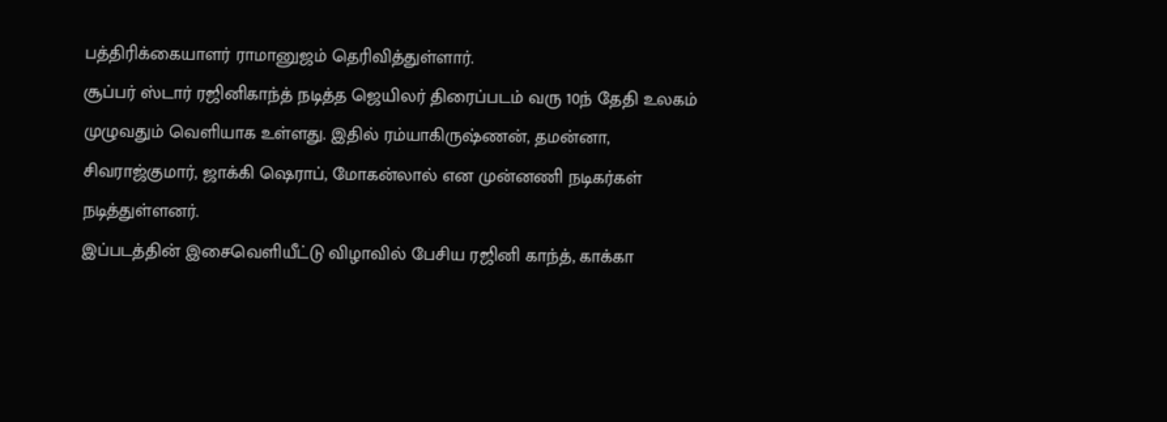பத்திரிக்கையாளர் ராமானுஜம் தெரிவித்துள்ளார்.
சூப்பர் ஸ்டார் ரஜினிகாந்த் நடித்த ஜெயிலர் திரைப்படம் வரு 10ந் தேதி உலகம் முழுவதும் வெளியாக உள்ளது. இதில் ரம்யாகிருஷ்ணன், தமன்னா, சிவராஜ்குமார், ஜாக்கி ஷெராப், மோகன்லால் என முன்னணி நடிகர்கள் நடித்துள்ளனர்.
இப்படத்தின் இசைவெளியீட்டு விழாவில் பேசிய ரஜினி காந்த், காக்கா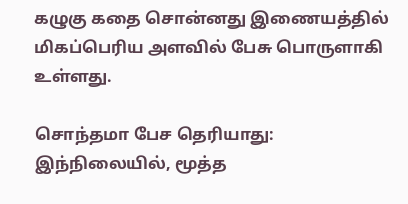கழுகு கதை சொன்னது இணையத்தில் மிகப்பெரிய அளவில் பேசு பொருளாகி உள்ளது.

சொந்தமா பேச தெரியாது: இந்நிலையில், மூத்த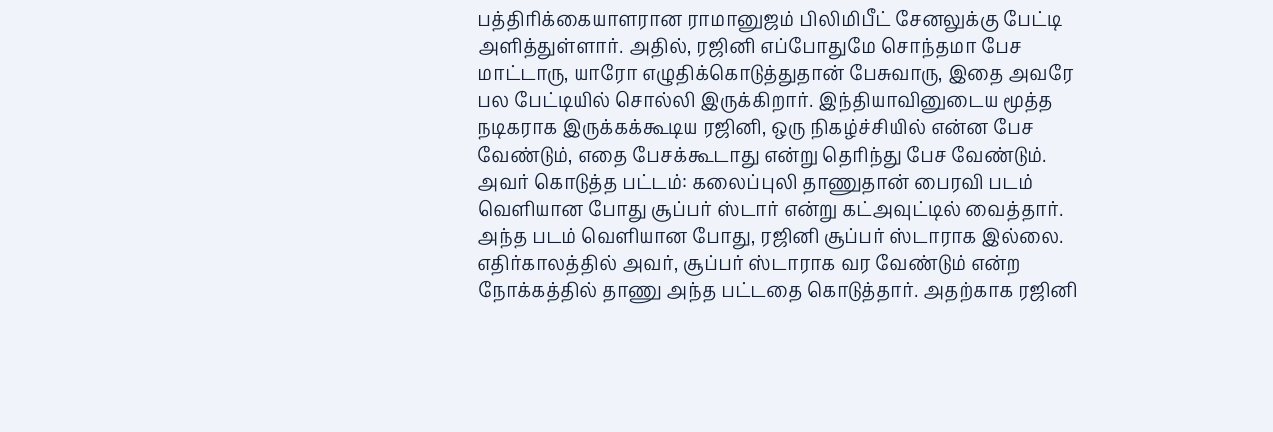பத்திரிக்கையாளரான ராமானுஜம் பிலிமிபீட் சேனலுக்கு பேட்டி அளித்துள்ளார். அதில், ரஜினி எப்போதுமே சொந்தமா பேச மாட்டாரு, யாரோ எழுதிக்கொடுத்துதான் பேசுவாரு, இதை அவரே பல பேட்டியில் சொல்லி இருக்கிறார். இந்தியாவினுடைய மூத்த நடிகராக இருக்கக்கூடிய ரஜினி, ஒரு நிகழ்ச்சியில் என்ன பேச வேண்டும், எதை பேசக்கூடாது என்று தெரிந்து பேச வேண்டும்.
அவர் கொடுத்த பட்டம்: கலைப்புலி தாணுதான் பைரவி படம் வெளியான போது சூப்பர் ஸ்டார் என்று கட்அவுட்டில் வைத்தார். அந்த படம் வெளியான போது, ரஜினி சூப்பர் ஸ்டாராக இல்லை. எதிர்காலத்தில் அவர், சூப்பர் ஸ்டாராக வர வேண்டும் என்ற நோக்கத்தில் தாணு அந்த பட்டதை கொடுத்தார். அதற்காக ரஜினி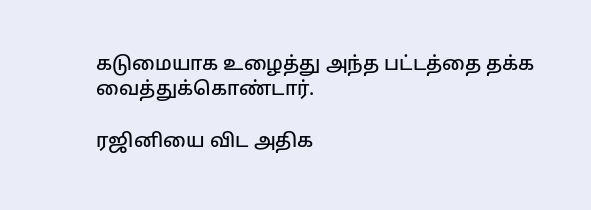கடுமையாக உழைத்து அந்த பட்டத்தை தக்க வைத்துக்கொண்டார்.

ரஜினியை விட அதிக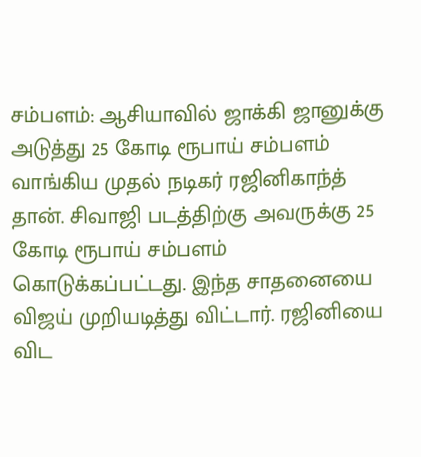சம்பளம்: ஆசியாவில் ஜாக்கி ஜானுக்கு அடுத்து 25 கோடி ரூபாய் சம்பளம் வாங்கிய முதல் நடிகர் ரஜினிகாந்த் தான். சிவாஜி படத்திற்கு அவருக்கு 25 கோடி ரூபாய் சம்பளம் கொடுக்கப்பட்டது. இந்த சாதனையை விஜய் முறியடித்து விட்டார். ரஜினியை விட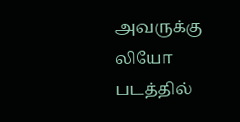அவருக்கு லியோ படத்தில்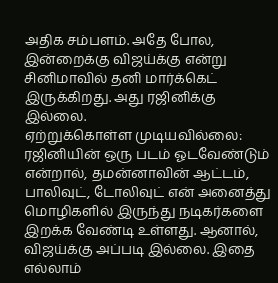அதிக சம்பளம். அதே போல, இன்றைக்கு விஜய்க்கு என்று சினிமாவில் தனி மார்க்கெட் இருக்கிறது. அது ரஜினிக்கு இல்லை.
ஏற்றுக்கொள்ள முடியவில்லை: ரஜினியின் ஒரு படம் ஓடவேண்டும் என்றால், தமன்னாவின் ஆட்டம், பாலிவுட், டோலிவுட் என் அனைத்து மொழிகளில் இருந்து நடிகர்களை இறக்க வேண்டி உள்ளது. ஆனால், விஜய்க்கு அப்படி இல்லை. இதை எல்லாம்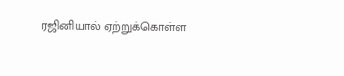ரஜினியால் ஏற்றுக்கொள்ள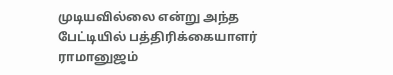முடியவில்லை என்று அந்த பேட்டியில் பத்திரிக்கையாளர் ராமானுஜம்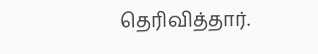தெரிவித்தார்.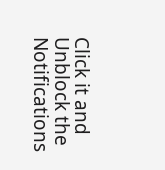Click it and Unblock the Notifications